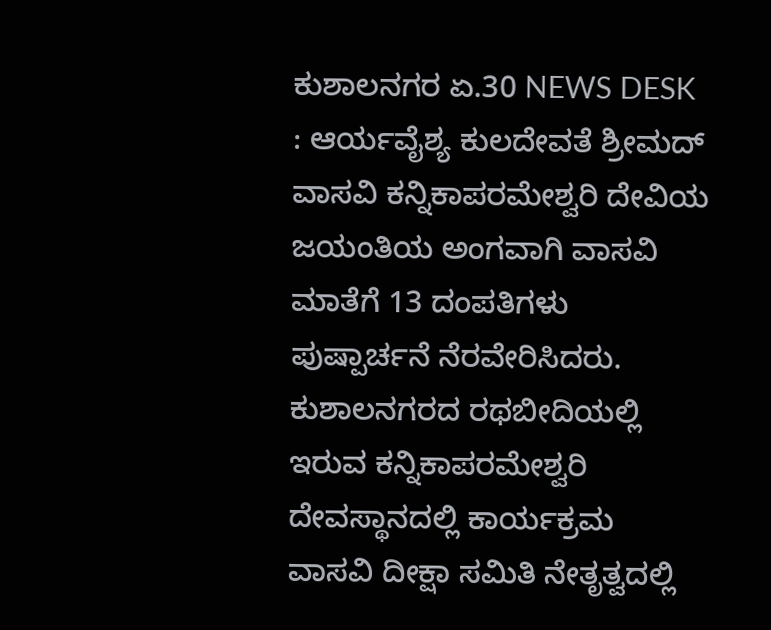ಕುಶಾಲನಗರ ಏ.30 NEWS DESK : ಆರ್ಯವೈಶ್ಯ ಕುಲದೇವತೆ ಶ್ರೀಮದ್ ವಾಸವಿ ಕನ್ನಿಕಾಪರಮೇಶ್ವರಿ ದೇವಿಯ ಜಯಂತಿಯ ಅಂಗವಾಗಿ ವಾಸವಿ ಮಾತೆಗೆ 13 ದಂಪತಿಗಳು ಪುಷ್ಪಾರ್ಚನೆ ನೆರವೇರಿಸಿದರು. ಕುಶಾಲನಗರದ ರಥಬೀದಿಯಲ್ಲಿ ಇರುವ ಕನ್ನಿಕಾಪರಮೇಶ್ವರಿ ದೇವಸ್ಥಾನದಲ್ಲಿ ಕಾರ್ಯಕ್ರಮ ವಾಸವಿ ದೀಕ್ಷಾ ಸಮಿತಿ ನೇತೃತ್ವದಲ್ಲಿ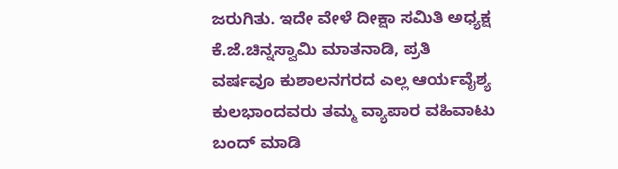ಜರುಗಿತು. ಇದೇ ವೇಳೆ ದೀಕ್ಷಾ ಸಮಿತಿ ಅಧ್ಯಕ್ಷ ಕೆ.ಜೆ.ಚಿನ್ನಸ್ವಾಮಿ ಮಾತನಾಡಿ, ಪ್ರತಿ ವರ್ಷವೂ ಕುಶಾಲನಗರದ ಎಲ್ಲ ಆರ್ಯವೈಶ್ಯ ಕುಲಭಾಂದವರು ತಮ್ಮ ವ್ಯಾಪಾರ ವಹಿವಾಟು ಬಂದ್ ಮಾಡಿ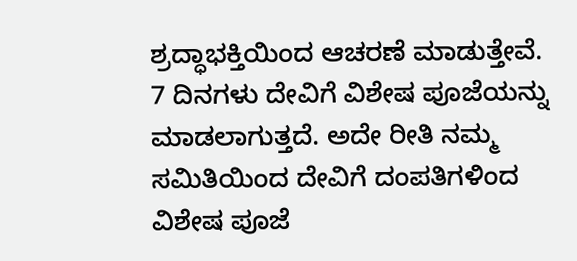ಶ್ರದ್ಧಾಭಕ್ತಿಯಿಂದ ಆಚರಣೆ ಮಾಡುತ್ತೇವೆ. 7 ದಿನಗಳು ದೇವಿಗೆ ವಿಶೇಷ ಪೂಜೆಯನ್ನು ಮಾಡಲಾಗುತ್ತದೆ. ಅದೇ ರೀತಿ ನಮ್ಮ ಸಮಿತಿಯಿಂದ ದೇವಿಗೆ ದಂಪತಿಗಳಿಂದ ವಿಶೇಷ ಪೂಜೆ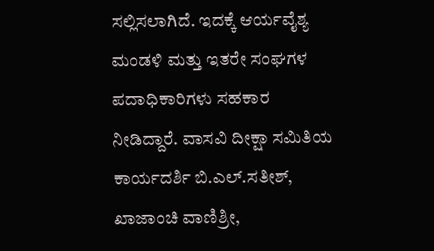ಸಲ್ಲಿಸಲಾಗಿದೆ. ಇದಕ್ಕೆ ಆರ್ಯವೈಶ್ಯ ಮಂಡಳಿ ಮತ್ತು ಇತರೇ ಸಂಘಗಳ ಪದಾಧಿಕಾರಿಗಳು ಸಹಕಾರ ನೀಡಿದ್ದಾರೆ. ವಾಸವಿ ದೀಕ್ಷಾ ಸಮಿತಿಯ ಕಾರ್ಯದರ್ಶಿ ಬಿ.ಎಲ್.ಸತೀಶ್, ಖಾಜಾಂಚಿ ವಾಣಿಶ್ರೀ,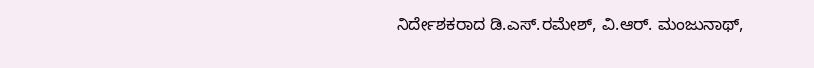ನಿರ್ದೇಶಕರಾದ ಡಿ.ಎಸ್.ರಮೇಶ್, ವಿ.ಆರ್. ಮಂಜುನಾಥ್,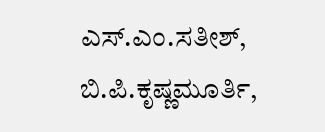ಎಸ್.ಎಂ.ಸತೀಶ್, ಬಿ.ಪಿ.ಕೃಷ್ಣಮೂರ್ತಿ,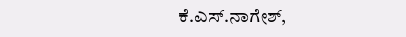ಕೆ.ಎಸ್.ನಾಗೇಶ್,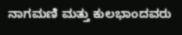ನಾಗಮಣಿ ಮತ್ತು ಕುಲಭಾಂದವರು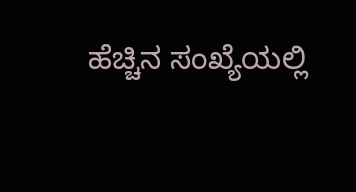ಹೆಚ್ಚಿನ ಸಂಖ್ಯೆಯಲ್ಲಿ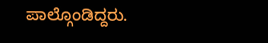ಪಾಲ್ಗೊಂಡಿದ್ದರು.